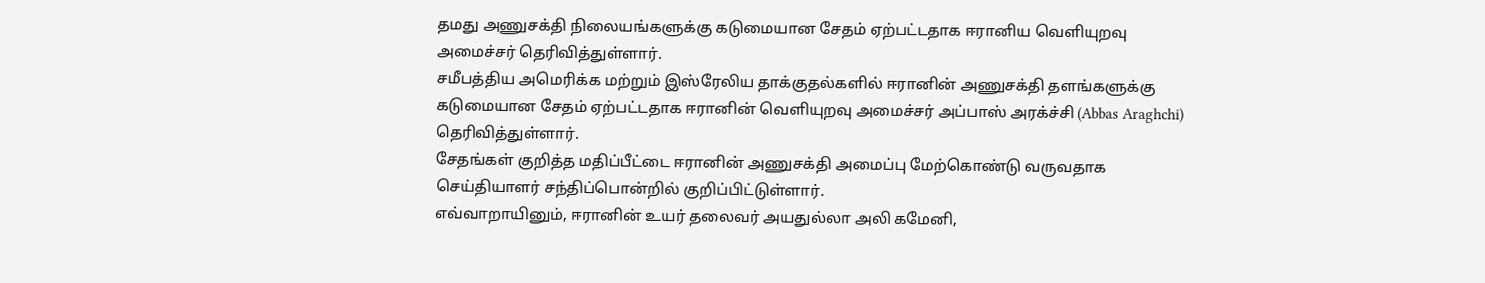தமது அணுசக்தி நிலையங்களுக்கு கடுமையான சேதம் ஏற்பட்டதாக ஈரானிய வெளியுறவு அமைச்சர் தெரிவித்துள்ளார்.
சமீபத்திய அமெரிக்க மற்றும் இஸ்ரேலிய தாக்குதல்களில் ஈரானின் அணுசக்தி தளங்களுக்கு கடுமையான சேதம் ஏற்பட்டதாக ஈரானின் வெளியுறவு அமைச்சர் அப்பாஸ் அரக்ச்சி (Abbas Araghchi) தெரிவித்துள்ளார்.
சேதங்கள் குறித்த மதிப்பீட்டை ஈரானின் அணுசக்தி அமைப்பு மேற்கொண்டு வருவதாக செய்தியாளர் சந்திப்பொன்றில் குறிப்பிட்டுள்ளார்.
எவ்வாறாயினும், ஈரானின் உயர் தலைவர் அயதுல்லா அலி கமேனி,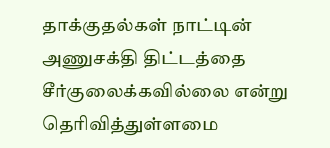தாக்குதல்கள் நாட்டின் அணுசக்தி திட்டத்தை சீர்குலைக்கவில்லை என்று தெரிவித்துள்ளமை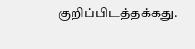குறிப்பிடத்தக்கது.